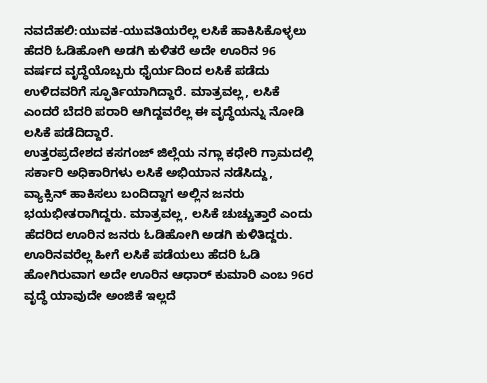ನವದೆಹಲಿ:ಯುವಕ-ಯುವತಿಯರೆಲ್ಲ ಲಸಿಕೆ ಹಾಕಿಸಿಕೊಳ್ಳಲು ಹೆದರಿ ಓಡಿಹೋಗಿ ಅಡಗಿ ಕುಳಿತರೆ ಅದೇ ಊರಿನ 96 ವರ್ಷದ ವೃದ್ಧೆಯೊಬ್ಬರು ಧೈರ್ಯದಿಂದ ಲಸಿಕೆ ಪಡೆದು ಉಳಿದವರಿಗೆ ಸ್ಫೂರ್ತಿಯಾಗಿದ್ದಾರೆ. ಮಾತ್ರವಲ್ಲ, ಲಸಿಕೆ ಎಂದರೆ ಬೆದರಿ ಪರಾರಿ ಆಗಿದ್ದವರೆಲ್ಲ ಈ ವೃದ್ಧೆಯನ್ನು ನೋಡಿ ಲಸಿಕೆ ಪಡೆದಿದ್ದಾರೆ.
ಉತ್ತರಪ್ರದೇಶದ ಕಸಗಂಜ್ ಜಿಲ್ಲೆಯ ನಗ್ಲಾ ಕಧೇರಿ ಗ್ರಾಮದಲ್ಲಿ ಸರ್ಕಾರಿ ಅಧಿಕಾರಿಗಳು ಲಸಿಕೆ ಅಭಿಯಾನ ನಡೆಸಿದ್ದು, ವ್ಯಾಕ್ಸಿನ್ ಹಾಕಿಸಲು ಬಂದಿದ್ದಾಗ ಅಲ್ಲಿನ ಜನರು ಭಯಭೀತರಾಗಿದ್ದರು. ಮಾತ್ರವಲ್ಲ, ಲಸಿಕೆ ಚುಚ್ಚುತ್ತಾರೆ ಎಂದು ಹೆದರಿದ ಊರಿನ ಜನರು ಓಡಿಹೋಗಿ ಅಡಗಿ ಕುಳಿತಿದ್ದರು.
ಊರಿನವರೆಲ್ಲ ಹೀಗೆ ಲಸಿಕೆ ಪಡೆಯಲು ಹೆದರಿ ಓಡಿ ಹೋಗಿರುವಾಗ ಅದೇ ಊರಿನ ಆಧಾರ್ ಕುಮಾರಿ ಎಂಬ 96ರ ವೃದ್ಧೆ ಯಾವುದೇ ಅಂಜಿಕೆ ಇಲ್ಲದೆ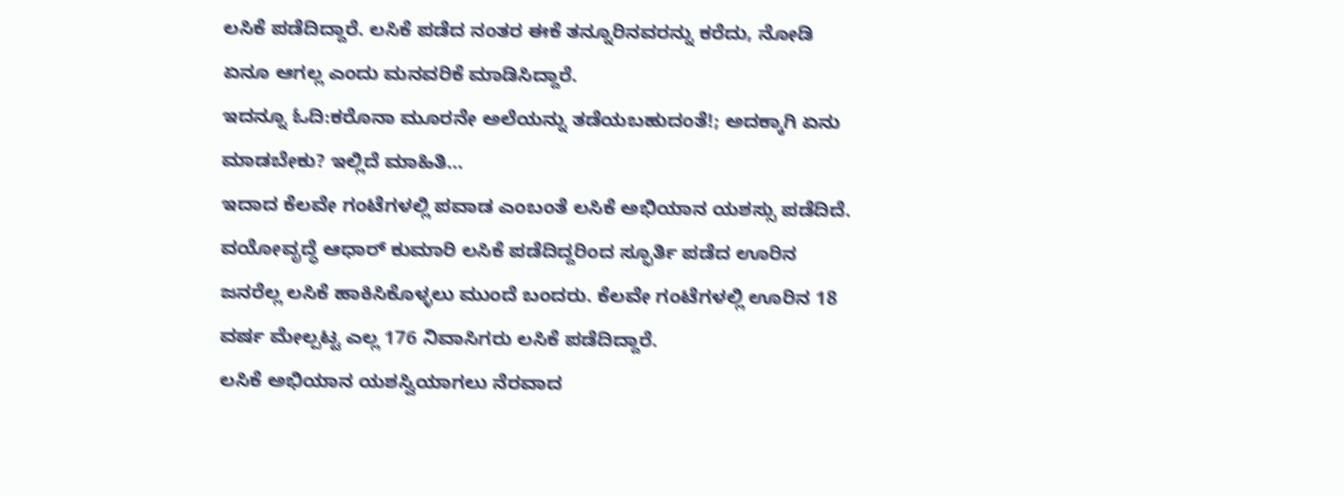ಲಸಿಕೆ ಪಡೆದಿದ್ದಾರೆ. ಲಸಿಕೆ ಪಡೆದ ನಂತರ ಈಕೆ ತನ್ನೂರಿನವರನ್ನು ಕರೆದು, ನೋಡಿ ಏನೂ ಆಗಲ್ಲ ಎಂದು ಮನವರಿಕೆ ಮಾಡಿಸಿದ್ದಾರೆ.
ಇದನ್ನೂ ಓದಿ:ಕರೊನಾ ಮೂರನೇ ಅಲೆಯನ್ನು ತಡೆಯಬಹುದಂತೆ!; ಅದಕ್ಕಾಗಿ ಏನು ಮಾಡಬೇಕು? ಇಲ್ಲಿದೆ ಮಾಹಿತಿ…
ಇದಾದ ಕೆಲವೇ ಗಂಟೆಗಳಲ್ಲಿ ಪವಾಡ ಎಂಬಂತೆ ಲಸಿಕೆ ಅಭಿಯಾನ ಯಶಸ್ಸು ಪಡೆದಿದೆ. ವಯೋವೃದ್ಧೆ ಆಧಾರ್ ಕುಮಾರಿ ಲಸಿಕೆ ಪಡೆದಿದ್ದರಿಂದ ಸ್ಫೂರ್ತಿ ಪಡೆದ ಊರಿನ ಜನರೆಲ್ಲ ಲಸಿಕೆ ಹಾಕಿಸಿಕೊಳ್ಳಲು ಮುಂದೆ ಬಂದರು. ಕೆಲವೇ ಗಂಟೆಗಳಲ್ಲಿ ಊರಿನ 18 ವರ್ಷ ಮೇಲ್ಪಟ್ಟ ಎಲ್ಲ 176 ನಿವಾಸಿಗರು ಲಸಿಕೆ ಪಡೆದಿದ್ದಾರೆ.
ಲಸಿಕೆ ಅಭಿಯಾನ ಯಶಸ್ವಿಯಾಗಲು ನೆರವಾದ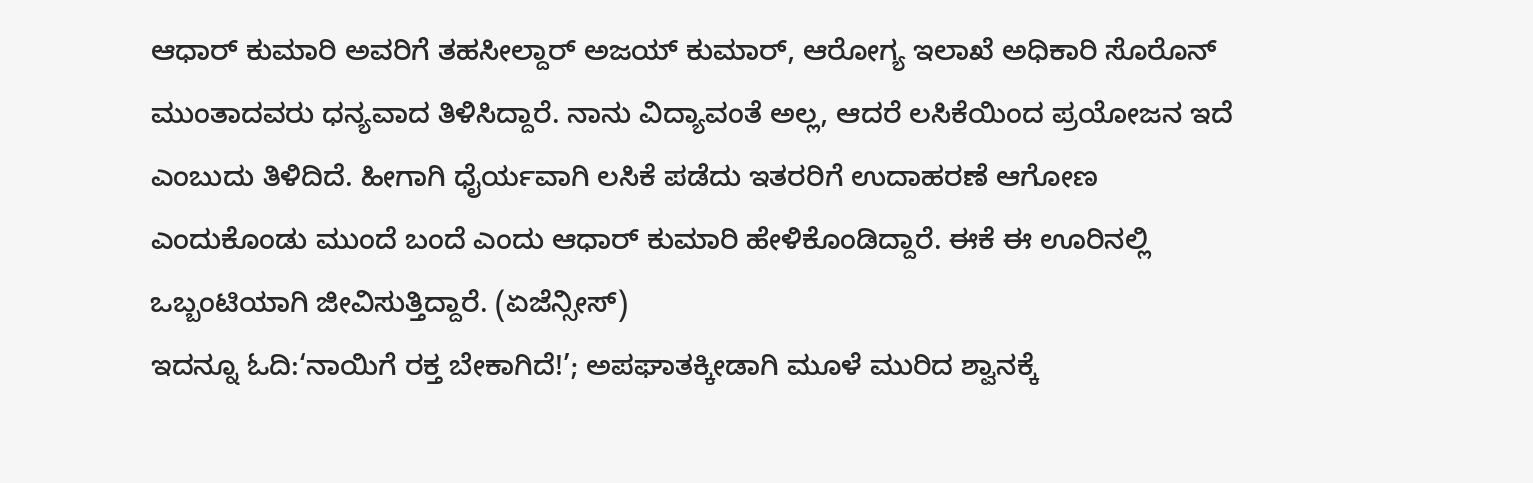ಆಧಾರ್ ಕುಮಾರಿ ಅವರಿಗೆ ತಹಸೀಲ್ದಾರ್ ಅಜಯ್ ಕುಮಾರ್, ಆರೋಗ್ಯ ಇಲಾಖೆ ಅಧಿಕಾರಿ ಸೊರೊನ್ ಮುಂತಾದವರು ಧನ್ಯವಾದ ತಿಳಿಸಿದ್ದಾರೆ. ನಾನು ವಿದ್ಯಾವಂತೆ ಅಲ್ಲ, ಆದರೆ ಲಸಿಕೆಯಿಂದ ಪ್ರಯೋಜನ ಇದೆ ಎಂಬುದು ತಿಳಿದಿದೆ. ಹೀಗಾಗಿ ಧೈರ್ಯವಾಗಿ ಲಸಿಕೆ ಪಡೆದು ಇತರರಿಗೆ ಉದಾಹರಣೆ ಆಗೋಣ ಎಂದುಕೊಂಡು ಮುಂದೆ ಬಂದೆ ಎಂದು ಆಧಾರ್ ಕುಮಾರಿ ಹೇಳಿಕೊಂಡಿದ್ದಾರೆ. ಈಕೆ ಈ ಊರಿನಲ್ಲಿ ಒಬ್ಬಂಟಿಯಾಗಿ ಜೀವಿಸುತ್ತಿದ್ದಾರೆ. (ಏಜೆನ್ಸೀಸ್)
ಇದನ್ನೂ ಓದಿ:‘ನಾಯಿಗೆ ರಕ್ತ ಬೇಕಾಗಿದೆ!’; ಅಪಘಾತಕ್ಕೀಡಾಗಿ ಮೂಳೆ ಮುರಿದ ಶ್ವಾನಕ್ಕೆ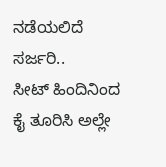ನಡೆಯಲಿದೆ ಸರ್ಜರಿ..
ಸೀಟ್ ಹಿಂದಿನಿಂದ ಕೈ ತೂರಿಸಿ ಅಲ್ಲೇ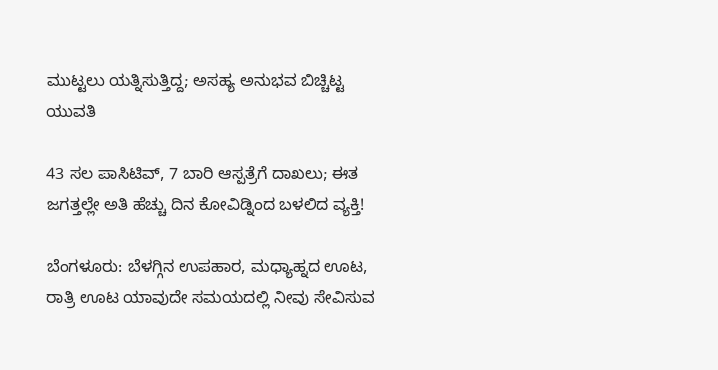ಮುಟ್ಟಲು ಯತ್ನಿಸುತ್ತಿದ್ದ; ಅಸಹ್ಯ ಅನುಭವ ಬಿಚ್ಚಿಟ್ಟ ಯುವತಿ

43 ಸಲ ಪಾಸಿಟಿವ್, 7 ಬಾರಿ ಆಸ್ಪತ್ರೆಗೆ ದಾಖಲು; ಈತ ಜಗತ್ತಲ್ಲೇ ಅತಿ ಹೆಚ್ಚು ದಿನ ಕೋವಿಡ್ನಿಂದ ಬಳಲಿದ ವ್ಯಕ್ತಿ!

ಬೆಂಗಳೂರು: ಬೆಳಗ್ಗಿನ ಉಪಹಾರ, ಮಧ್ಯಾಹ್ನದ ಊಟ, ರಾತ್ರಿ ಊಟ ಯಾವುದೇ ಸಮಯದಲ್ಲಿ ನೀವು ಸೇವಿಸುವ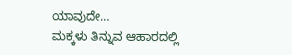ಯಾವುದೇ…
ಮಕ್ಕಳು ತಿನ್ನುವ ಆಹಾರದಲ್ಲಿ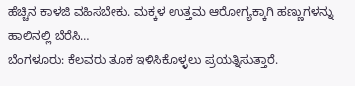ಹೆಚ್ಚಿನ ಕಾಳಜಿ ವಹಿಸಬೇಕು. ಮಕ್ಕಳ ಉತ್ತಮ ಆರೋಗ್ಯಕ್ಕಾಗಿ ಹಣ್ಣುಗಳನ್ನು ಹಾಲಿನಲ್ಲಿ ಬೆರೆಸಿ…
ಬೆಂಗಳೂರು: ಕೆಲವರು ತೂಕ ಇಳಿಸಿಕೊಳ್ಳಲು ಪ್ರಯತ್ನಿಸುತ್ತಾರೆ.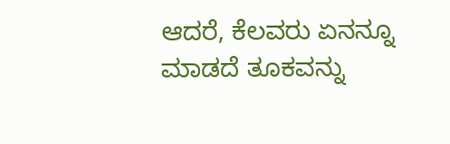ಆದರೆ, ಕೆಲವರು ಏನನ್ನೂ ಮಾಡದೆ ತೂಕವನ್ನು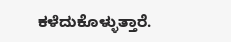ಕಳೆದುಕೊಳ್ಳುತ್ತಾರೆ.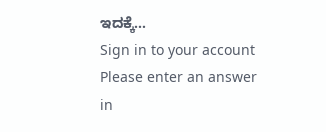ಇದಕ್ಕೆ…
Sign in to your account
Please enter an answer in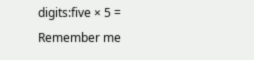digits:five × 5 =
Remember me